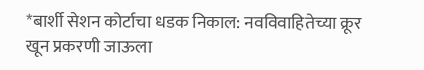*बार्शी सेशन कोर्टाचा धडक निकाल: नवविवाहितेच्या क्रूर खून प्रकरणी जाऊला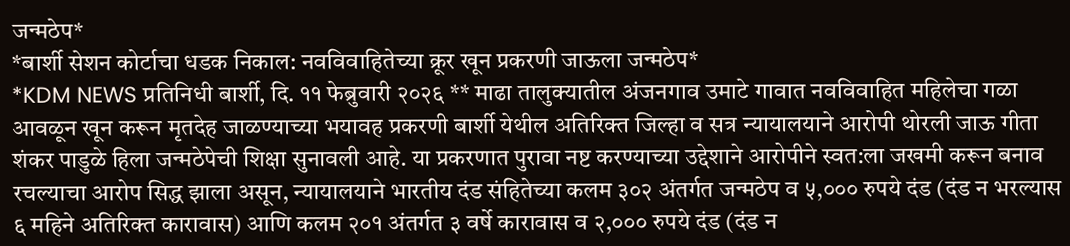जन्मठेप*
*बार्शी सेशन कोर्टाचा धडक निकाल: नवविवाहितेच्या क्रूर खून प्रकरणी जाऊला जन्मठेप*
*KDM NEWS प्रतिनिधी बार्शी, दि. ११ फेब्रुवारी २०२६ ** माढा तालुक्यातील अंजनगाव उमाटे गावात नवविवाहित महिलेचा गळा आवळून खून करून मृतदेह जाळण्याच्या भयावह प्रकरणी बार्शी येथील अतिरिक्त जिल्हा व सत्र न्यायालयाने आरोपी थोरली जाऊ गीता शंकर पाडुळे हिला जन्मठेपेची शिक्षा सुनावली आहे. या प्रकरणात पुरावा नष्ट करण्याच्या उद्देशाने आरोपीने स्वत:ला जखमी करून बनाव रचल्याचा आरोप सिद्ध झाला असून, न्यायालयाने भारतीय दंड संहितेच्या कलम ३०२ अंतर्गत जन्मठेप व ५,००० रुपये दंड (दंड न भरल्यास ६ महिने अतिरिक्त कारावास) आणि कलम २०१ अंतर्गत ३ वर्षे कारावास व २,००० रुपये दंड (दंड न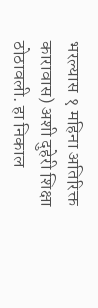भरल्यास १ महिना अतिरिक्त कारावास) अशी दुहेरी शिक्षा ठोठावली. हा निकाल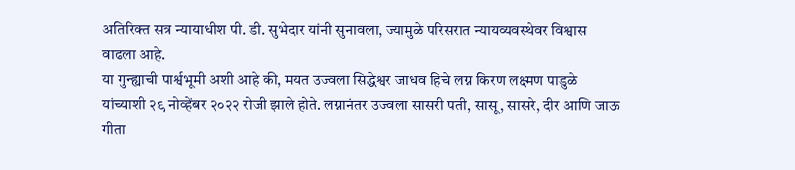अतिरिक्त सत्र न्यायाधीश पी. डी. सुभेदार यांनी सुनावला, ज्यामुळे परिसरात न्यायव्यवस्थेवर विश्वास वाढला आहे.
या गुन्ह्याची पार्श्वभूमी अशी आहे की, मयत उज्वला सिद्धेश्वर जाधव हिचे लग्न किरण लक्ष्मण पाडुळे यांच्याशी २९ नोव्हेंबर २०२२ रोजी झाले होते. लग्नानंतर उज्वला सासरी पती, सासू, सासरे, दीर आणि जाऊ गीता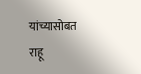यांच्यासोबत राहू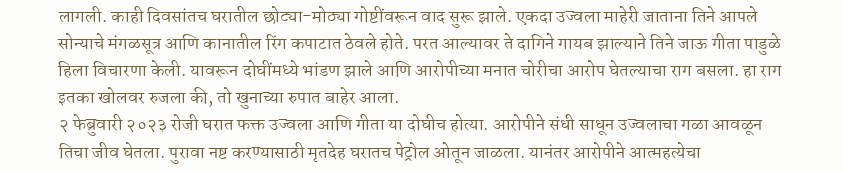लागली. काही दिवसांतच घरातील छोट्या-मोठ्या गोष्टींवरून वाद सुरू झाले. एकदा उज्वला माहेरी जाताना तिने आपले सोन्याचे मंगळसूत्र आणि कानातील रिंग कपाटात ठेवले होते. परत आल्यावर ते दागिने गायब झाल्याने तिने जाऊ गीता पाडुळे हिला विचारणा केली. यावरून दोघींमध्ये भांडण झाले आणि आरोपीच्या मनात चोरीचा आरोप घेतल्याचा राग बसला. हा राग इतका खोलवर रुजला की, तो खुनाच्या रुपात बाहेर आला.
२ फेब्रुवारी २०२३ रोजी घरात फक्त उज्वला आणि गीता या दोघीच होत्या. आरोपीने संधी साधून उज्वलाचा गळा आवळून तिचा जीव घेतला. पुरावा नष्ट करण्यासाठी मृतदेह घरातच पेट्रोल ओतून जाळला. यानंतर आरोपीने आत्महत्येचा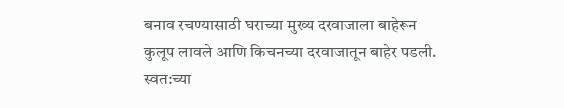बनाव रचण्यासाठी घराच्या मुख्य दरवाजाला बाहेरून कुलूप लावले आणि किचनच्या दरवाजातून बाहेर पडली. स्वत:च्या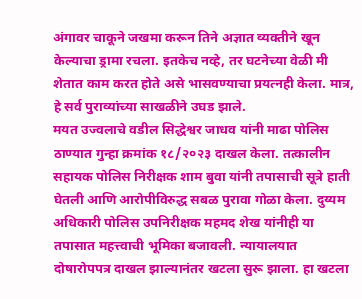अंगावर चाकूने जखमा करून तिने अज्ञात व्यक्तीने खून केल्याचा ड्रामा रचला. इतकेच नव्हे, तर घटनेच्या वेळी मी शेतात काम करत होते असे भासवण्याचा प्रयत्नही केला. मात्र, हे सर्व पुराव्यांच्या साखळीने उघड झाले.
मयत उज्वलाचे वडील सिद्धेश्वर जाधव यांनी माढा पोलिस ठाण्यात गुन्हा क्रमांक १८/२०२३ दाखल केला. तत्कालीन सहायक पोलिस निरीक्षक शाम बुवा यांनी तपासाची सूत्रे हाती घेतली आणि आरोपीविरुद्ध सबळ पुरावा गोळा केला. दुय्यम अधिकारी पोलिस उपनिरीक्षक महमद शेख यांनीही या तपासात महत्त्वाची भूमिका बजावली. न्यायालयात दोषारोपपत्र दाखल झाल्यानंतर खटला सुरू झाला. हा खटला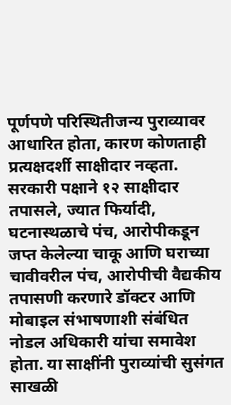पूर्णपणे परिस्थितीजन्य पुराव्यावर आधारित होता, कारण कोणताही प्रत्यक्षदर्शी साक्षीदार नव्हता. सरकारी पक्षाने १२ साक्षीदार तपासले, ज्यात फिर्यादी, घटनास्थळाचे पंच, आरोपीकडून जप्त केलेल्या चाकू आणि घराच्या चावीवरील पंच, आरोपीची वैद्यकीय तपासणी करणारे डॉक्टर आणि मोबाइल संभाषणाशी संबंधित नोडल अधिकारी यांचा समावेश होता. या साक्षींनी पुराव्यांची सुसंगत साखळी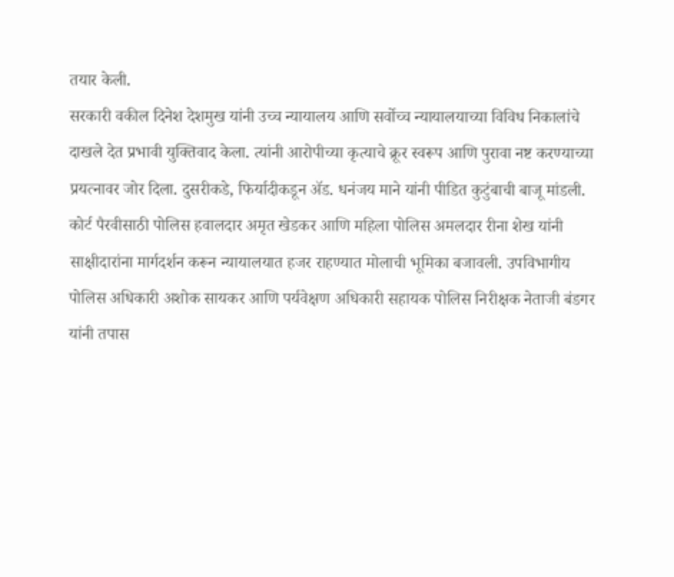तयार केली.
सरकारी वकील दिनेश देशमुख यांनी उच्च न्यायालय आणि सर्वोच्च न्यायालयाच्या विविध निकालांचे दाखले देत प्रभावी युक्तिवाद केला. त्यांनी आरोपीच्या कृत्याचे क्रूर स्वरूप आणि पुरावा नष्ट करण्याच्या प्रयत्नावर जोर दिला. दुसरीकडे, फिर्यादीकडून ॲड. धनंजय माने यांनी पीडित कुटुंबाची बाजू मांडली. कोर्ट पैरवीसाठी पोलिस हवालदार अमृत खेडकर आणि महिला पोलिस अमलदार रीना शेख यांनी साक्षीदारांना मार्गदर्शन करून न्यायालयात हजर राहण्यात मोलाची भूमिका बजावली. उपविभागीय पोलिस अधिकारी अशोक सायकर आणि पर्यवेक्षण अधिकारी सहायक पोलिस निरीक्षक नेताजी बंडगर यांनी तपास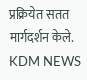प्रक्रियेत सतत मार्गदर्शन केले.
KDM NEWS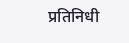प्रतिनिधी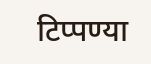टिप्पण्या